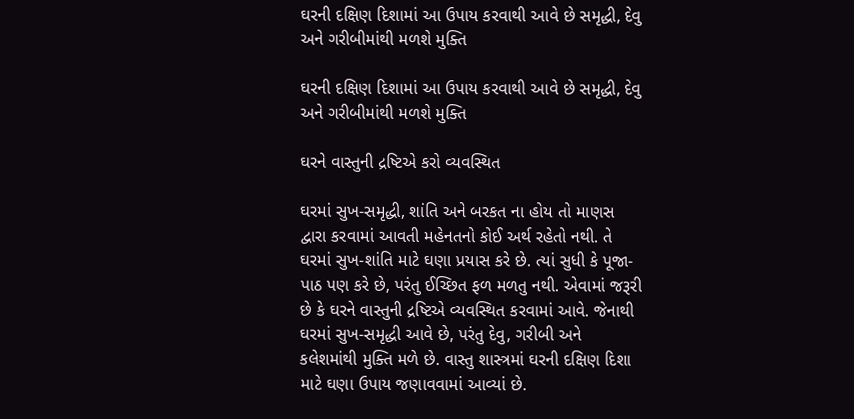ઘરની દક્ષિણ દિશામાં આ ઉપાય કરવાથી આવે છે સમૃદ્ધી, દેવુ અને ગરીબીમાંથી મળશે મુક્તિ

ઘરની દક્ષિણ દિશામાં આ ઉપાય કરવાથી આવે છે સમૃદ્ધી, દેવુ અને ગરીબીમાંથી મળશે મુક્તિ

ઘરને વાસ્તુની દ્રષ્ટિએ કરો વ્યવસ્થિત

ઘરમાં સુખ-સમૃદ્ધી, શાંતિ અને બરકત ના હોય તો માણસ દ્વારા કરવામાં આવતી મહેનતનો કોઈ અર્થ રહેતો નથી. તે ઘરમાં સુખ-શાંતિ માટે ઘણા પ્રયાસ કરે છે. ત્યાં સુધી કે પૂજા-પાઠ પણ કરે છે, પરંતુ ઈચ્છિત ફળ મળતુ નથી. એવામાં જરૂરી છે કે ઘરને વાસ્તુની દ્રષ્ટિએ વ્યવસ્થિત કરવામાં આવે. જેનાથી ઘરમાં સુખ-સમૃદ્ધી આવે છે, પરંતુ દેવુ, ગરીબી અને કલેશમાંથી મુક્તિ મળે છે. વાસ્તુ શાસ્ત્રમાં ઘરની દક્ષિણ દિશા માટે ઘણા ઉપાય જણાવવામાં આવ્યાં છે.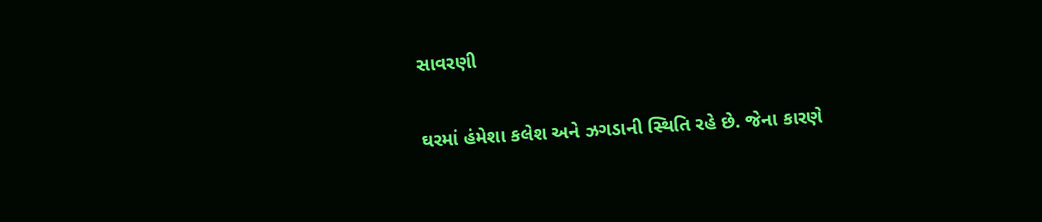સાવરણી

ઘરમાં હંમેશા કલેશ અને ઝગડાની સ્થિતિ રહે છે. જેના કારણે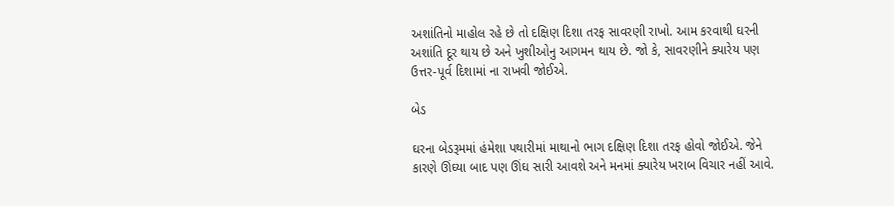અશાંતિનો માહોલ રહે છે તો દક્ષિણ દિશા તરફ સાવરણી રાખો. આમ કરવાથી ઘરની અશાંતિ દૂર થાય છે અને ખુશીઓનુ આગમન થાય છે. જો કે, સાવરણીને ક્યારેય પણ ઉત્તર-પૂર્વ દિશામાં ના રાખવી જોઈએ.

બેડ

ઘરના બેડરૂમમાં હંમેશા પથારીમાં માથાનો ભાગ દક્ષિણ દિશા તરફ હોવો જોઈએ. જેને કારણે ઊંઘ્યા બાદ પણ ઊંઘ સારી આવશે અને મનમાં ક્યારેય ખરાબ વિચાર નહીં આવે.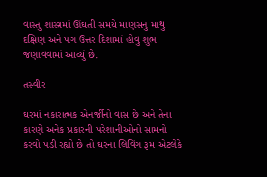વાસ્તુ શાસ્ત્રમાં ઊંઘતી સમયે માણસનુ માથુ દક્ષિણ અને પગ ઉત્તર દિશામાં હોવુ શુભ જણાવવામાં આવ્યું છે.

તસ્વીર

ઘરમાં નકારાત્મક એનર્જીનો વાસ છે અને તેના કારણે અનેક પ્રકારની પરેશાનીઓનો સામનો કરવો પડી રહ્યો છે તો ઘરના લિવિંગ રૂમ એટલેકે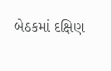બેઠકમાં દક્ષિણ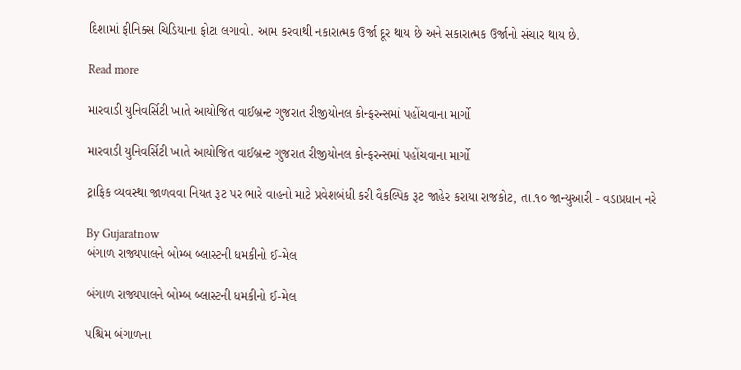દિશામાં ફીનિક્સ ચિડિયાના ફોટા લગાવો. આમ કરવાથી નકારાત્મક ઉર્જા દૂર થાય છે અને સકારાત્મક ઉર્જાનો સંચાર થાય છે.

Read more

મારવાડી યુનિવર્સિટી ખાતે આયોજિત વાઈબ્રન્ટ ગુજરાત રીજીયોનલ કોન્ફરન્સમાં પહોંચવાના માર્ગો

મારવાડી યુનિવર્સિટી ખાતે આયોજિત વાઈબ્રન્ટ ગુજરાત રીજીયોનલ કોન્ફરન્સમાં પહોંચવાના માર્ગો

ટ્રાફિક વ્યવસ્થા જાળવવા નિયત રૂટ પર ભારે વાહનો માટે પ્રવેશબંધી કરી વૈકલ્પિક રૂટ જાહેર કરાયા રાજકોટ, તા.૧૦ જાન્યુઆરી - વડાપ્રધાન નરે

By Gujaratnow
બંગાળ રાજ્યપાલને બોમ્બ બ્લાસ્ટની ધમકીનો ઈ-મેલ

બંગાળ રાજ્યપાલને બોમ્બ બ્લાસ્ટની ધમકીનો ઈ-મેલ

પશ્ચિમ બંગાળના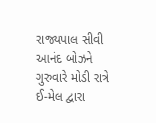રાજ્યપાલ સીવી આનંદ બોઝને ગુરુવારે મોડી રાત્રે ઈ-મેલ દ્વારા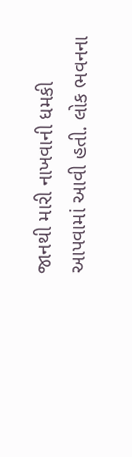જાનથી મારી નાખવાની ધમકી આપવામાં આવી હતી. લોક ભવનના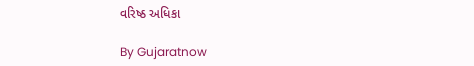વરિષ્ઠ અધિકા

By Gujaratnow